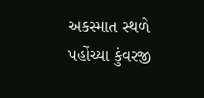અકસ્માત સ્થળે પહોંચ્યા કુંવરજી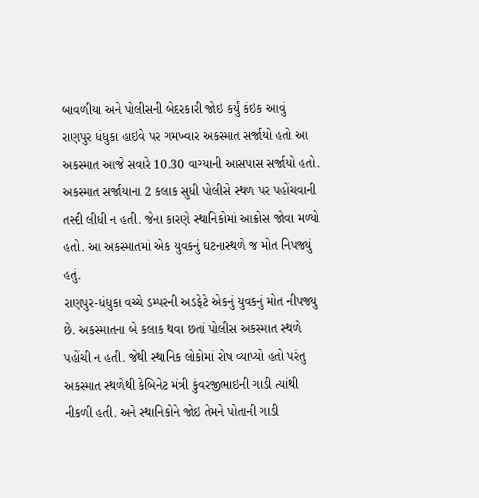બાવળીયા અને પોલીસની બેદરકારી જોઇ કર્યું કંઇક આવું
રાણપુર ધંધુકા હાઇવે પર ગમખ્વાર અકસ્માત સર્જાયો હતો આ અકસ્માત આજે સવારે 10.30 વાગ્યાની આસપાસ સર્જાયો હતો. અકસ્માત સર્જાયાના 2 કલાક સુધી પોલીસે સ્થળ પર પહોંચવાની તસ્દી લીધી ન હતી. જેના કારણે સ્થાનિકોમાં આક્રોસ જોવા મળ્યો હતો. આ અકસ્માતમાં એક યુવકનું ઘટનાસ્થળે જ મોત નિપજ્યું હતું.
રાણપુર-ધંધુકા વચ્ચે ડમ્પરની અડફેટે એકનું યુવકનું મોત નીપજ્યુ છે. અકસ્માતના બે કલાક થવા છતાં પોલીસ અકસ્માત સ્થળે પહોંચી ન હતી. જેથી સ્થાનિક લોકોમાં રોષ વ્યાપ્યો હતો પરંતુ અકસ્માત સ્થળેથી કેબિનેટ મંત્રી કુંવરજીભાઇની ગાડી ત્યાંથી નીકળી હતી. અને સ્થાનિકોને જોઇ તેમને પોતાની ગાડી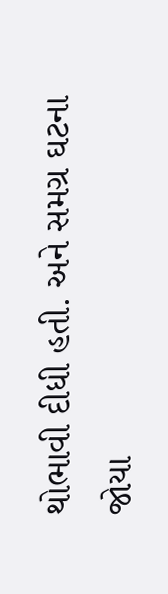થોભાવી દીધી હતી. અને સમગ્ર ઘટના જોયા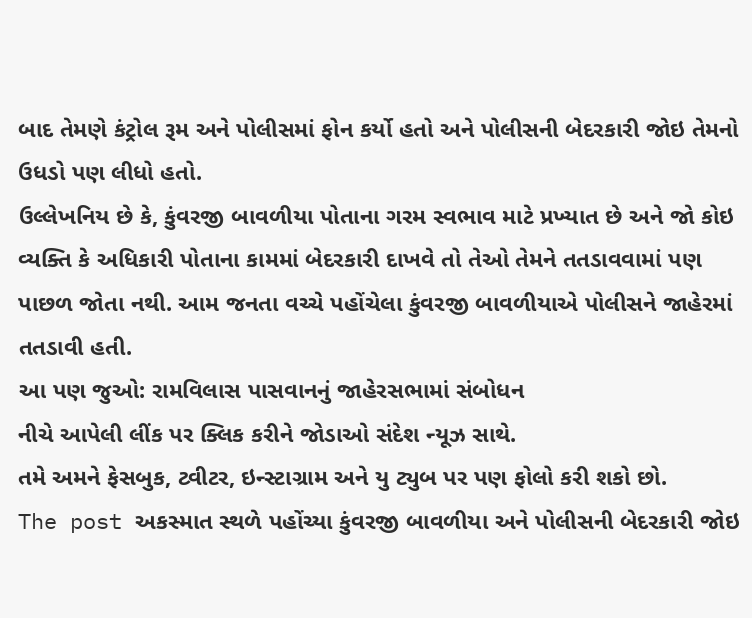બાદ તેમણે કંટ્રોલ રૂમ અને પોલીસમાં ફોન કર્યો હતો અને પોલીસની બેદરકારી જોઇ તેમનો ઉધડો પણ લીધો હતો.
ઉલ્લેખનિય છે કે, કુંવરજી બાવળીયા પોતાના ગરમ સ્વભાવ માટે પ્રખ્યાત છે અને જો કોઇ વ્યક્તિ કે અધિકારી પોતાના કામમાં બેદરકારી દાખવે તો તેઓ તેમને તતડાવવામાં પણ પાછળ જોતા નથી. આમ જનતા વચ્ચે પહોંચેલા કુંવરજી બાવળીયાએ પોલીસને જાહેરમાં તતડાવી હતી.
આ પણ જુઓ: રામવિલાસ પાસવાનનું જાહેરસભામાં સંબોધન
નીચે આપેલી લીંક પર ક્લિક કરીને જોડાઓ સંદેશ ન્યૂઝ સાથે.
તમે અમને ફેસબુક, ટ્વીટર, ઇન્સ્ટાગ્રામ અને યુ ટ્યુબ પર પણ ફોલો કરી શકો છો.
The post અકસ્માત સ્થળે પહોંચ્યા કુંવરજી બાવળીયા અને પોલીસની બેદરકારી જોઇ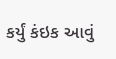કર્યું કંઇક આવું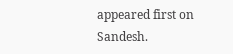appeared first on Sandesh.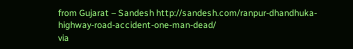from Gujarat – Sandesh http://sandesh.com/ranpur-dhandhuka-highway-road-accident-one-man-dead/
via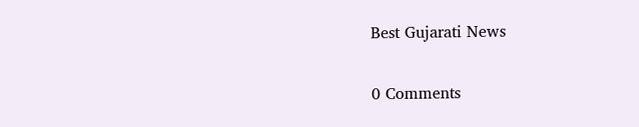Best Gujarati News

0 Comments